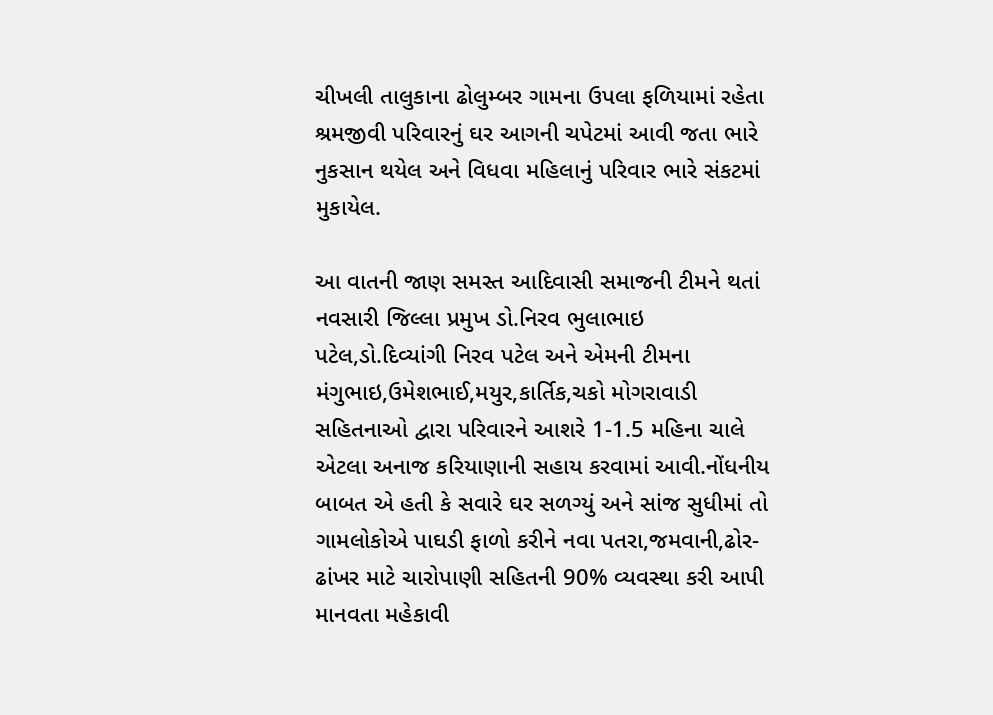ચીખલી તાલુકાના ઢોલુમ્બર ગામના ઉપલા ફળિયામાં રહેતા શ્રમજીવી પરિવારનું ઘર આગની ચપેટમાં આવી જતા ભારે નુકસાન થયેલ અને વિધવા મહિલાનું પરિવાર ભારે સંકટમાં મુકાયેલ.

આ વાતની જાણ સમસ્ત આદિવાસી સમાજની ટીમને થતાં નવસારી જિલ્લા પ્રમુખ ડો.નિરવ ભુલાભાઇ પટેલ,ડો.દિવ્યાંગી નિરવ પટેલ અને એમની ટીમના મંગુભાઇ,ઉમેશભાઈ,મયુર,કાર્તિક,ચકો મોગરાવાડી સહિતનાઓ દ્વારા પરિવારને આશરે 1-1.5 મહિના ચાલે એટલા અનાજ કરિયાણાની સહાય કરવામાં આવી.નોંધનીય બાબત એ હતી કે સવારે ઘર સળગ્યું અને સાંજ સુધીમાં તો ગામલોકોએ પાઘડી ફાળો કરીને નવા પતરા,જમવાની,ઢોર-ઢાંખર માટે ચારોપાણી સહિતની 90% વ્યવસ્થા કરી આપી માનવતા મહેકાવી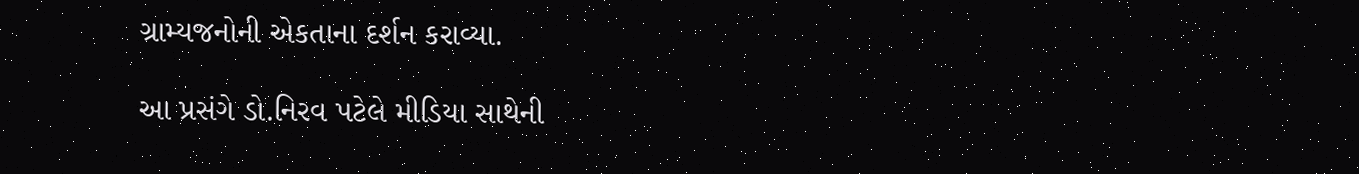ગ્રામ્યજનોની એકતાના દર્શન કરાવ્યા.

આ પ્રસંગે ડો.નિરવ પટેલે મીડિયા સાથેની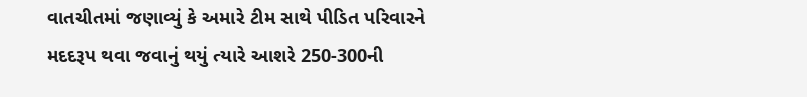વાતચીતમાં જણાવ્યું કે અમારે ટીમ સાથે પીડિત પરિવારને મદદરૂપ થવા જવાનું થયું ત્યારે આશરે 250-300ની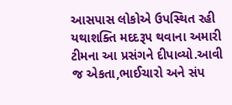આસપાસ લોકોએ ઉપસ્થિત રહી યથાશક્તિ મદદરૂપ થવાના અમારી ટીમના આ પ્રસંગને દીપાવ્યો.આવી જ એકતા,ભાઈચારો અને સંપ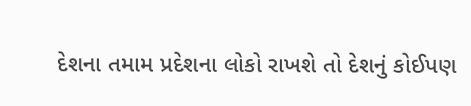દેશના તમામ પ્રદેશના લોકો રાખશે તો દેશનું કોઈપણ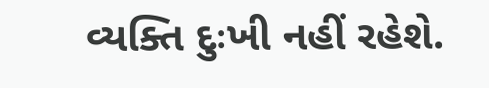વ્યક્તિ દુઃખી નહીં રહેશે.